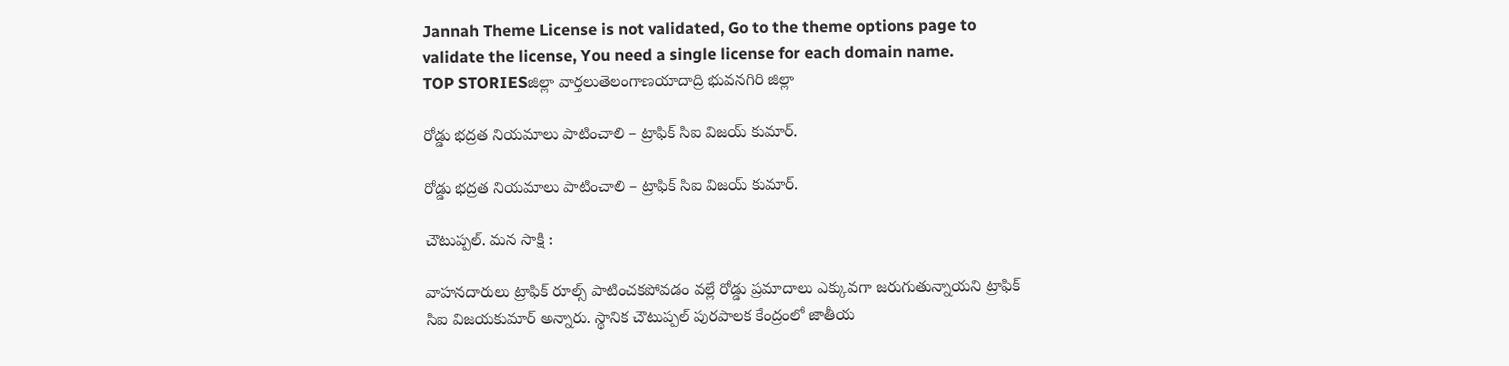Jannah Theme License is not validated, Go to the theme options page to validate the license, You need a single license for each domain name.
TOP STORIESజిల్లా వార్తలుతెలంగాణయాదాద్రి భువనగిరి జిల్లా

రోడ్డు భద్రత నియమాలు పాటించాలి – ట్రాఫిక్ సిఐ విజయ్ కుమార్.

రోడ్డు భద్రత నియమాలు పాటించాలి – ట్రాఫిక్ సిఐ విజయ్ కుమార్.

చౌటుప్పల్. మన సాక్షి :

వాహనదారులు ట్రాఫిక్ రూల్స్ పాటించకపోవడం వల్లే రోడ్డు ప్రమాదాలు ఎక్కువగా జరుగుతున్నాయని ట్రాఫిక్ సిఐ విజయకుమార్ అన్నారు. స్థానిక చౌటుప్పల్ పురపాలక కేంద్రంలో జాతీయ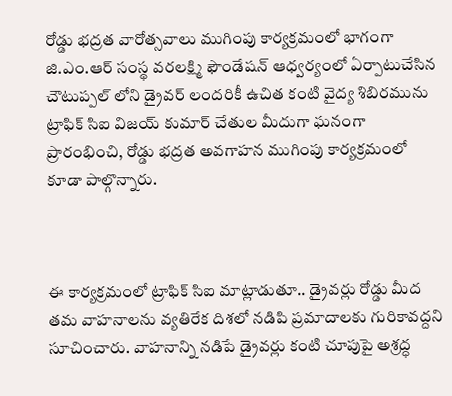రోడ్డు భద్రత వారోత్సవాలు ముగింపు కార్యక్రమంలో భాగంగా జి.ఎం.ఆర్ సంస్థ వరలక్ష్మి ఫౌండేషన్ ఆధ్వర్యంలో ఏర్పాటుచేసిన చౌటుప్పల్ లోని డ్రైవర్ లందరికీ ఉచిత కంటి వైద్య శిబిరమును ట్రాఫిక్ సిఐ విజయ్ కుమార్ చేతుల మీదుగా ఘనంగా ప్రారంభించి, రోడ్డు భద్రత అవగాహన ముగింపు కార్యక్రమంలో కూడా పాల్గొన్నారు.



ఈ కార్యక్రమంలో ట్రాఫిక్ సిఐ మాట్లాడుతూ.. డ్రైవర్లు రోడ్డు మీద తమ వాహనాలను వ్యతిరేక దిశలో నడిపి ప్రమాదాలకు గురికావద్దని సూచించారు. వాహనాన్ని నడిపే డ్రైవర్లు కంటి చూపుపై అశ్రద్ధ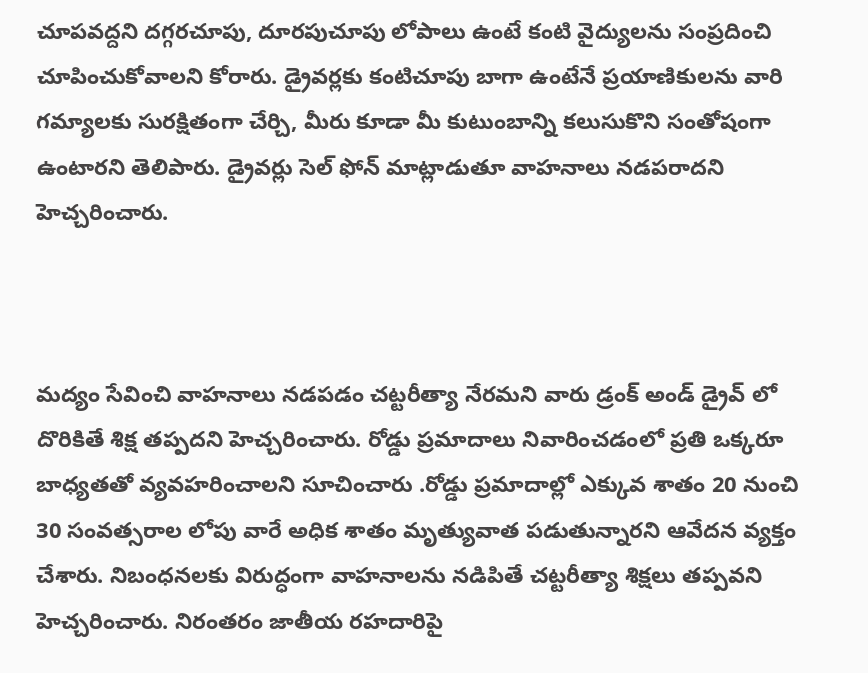చూపవద్దని దగ్గరచూపు, దూరపుచూపు లోపాలు ఉంటే కంటి వైద్యులను సంప్రదించి చూపించుకోవాలని కోరారు. డ్రైవర్లకు కంటిచూపు బాగా ఉంటేనే ప్రయాణికులను వారి గమ్యాలకు సురక్షితంగా చేర్చి, మీరు కూడా మీ కుటుంబాన్ని కలుసుకొని సంతోషంగా ఉంటారని తెలిపారు. డ్రైవర్లు సెల్ ఫోన్ మాట్లాడుతూ వాహనాలు నడపరాదని హెచ్చరించారు.



మద్యం సేవించి వాహనాలు నడపడం చట్టరీత్యా నేరమని వారు డ్రంక్ అండ్ డ్రైవ్ లో దొరికితే శిక్ష తప్పదని హెచ్చరించారు. రోడ్డు ప్రమాదాలు నివారించడంలో ప్రతి ఒక్కరూ బాధ్యతతో వ్యవహరించాలని సూచించారు .రోడ్డు ప్రమాదాల్లో ఎక్కువ శాతం 20 నుంచి 30 సంవత్సరాల లోపు వారే అధిక శాతం మృత్యువాత పడుతున్నారని ఆవేదన వ్యక్తం చేశారు. నిబంధనలకు విరుద్ధంగా వాహనాలను నడిపితే చట్టరీత్యా శిక్షలు తప్పవని హెచ్చరించారు. నిరంతరం జాతీయ రహదారిపై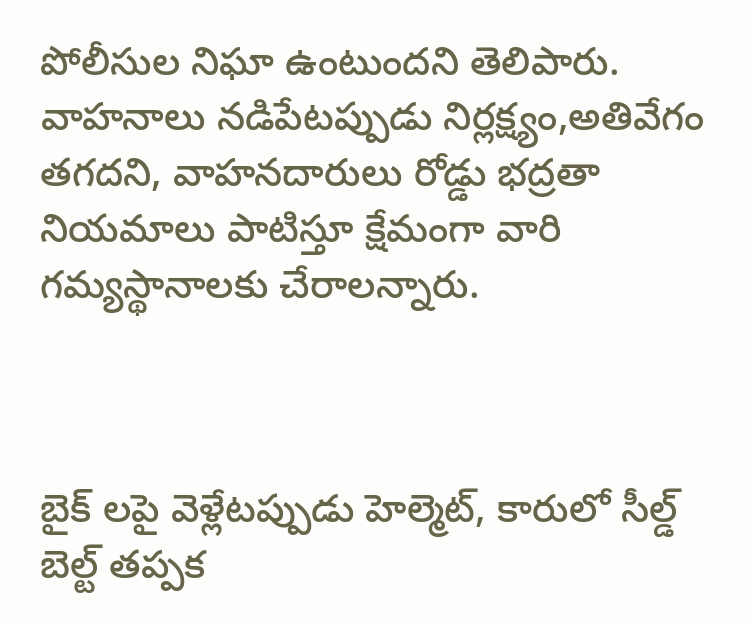పోలీసుల నిఘా ఉంటుందని తెలిపారు. వాహనాలు నడిపేటప్పుడు నిర్లక్ష్యం,అతివేగం తగదని, వాహనదారులు రోడ్డు భద్రతా నియమాలు పాటిస్తూ క్షేమంగా వారి గమ్యస్థానాలకు చేరాలన్నారు.



బైక్ లపై వెళ్లేటప్పుడు హెల్మెట్, కారులో సీల్డ్ బెల్ట్ తప్పక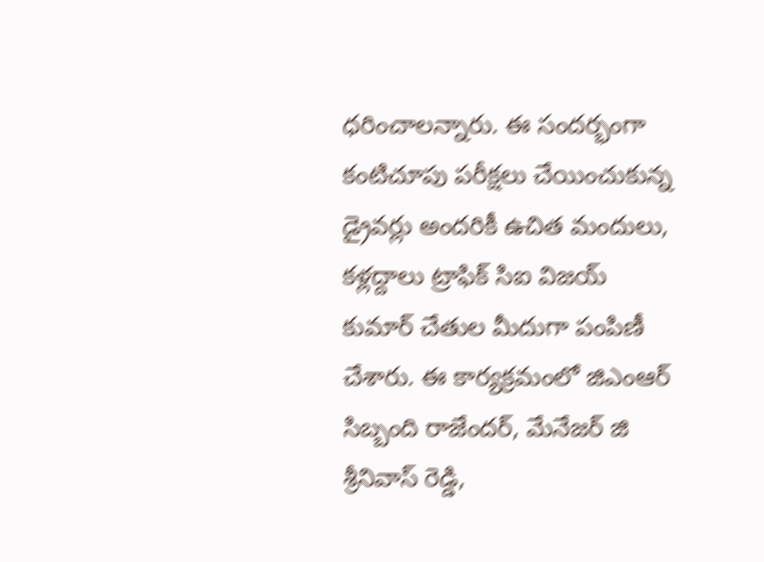ధరించాలన్నారు. ఈ సందర్భంగా కంటిచూపు పరీక్షలు చేయించుకున్న డ్రైవర్లు అందరికీ ఉచిత మందులు, కళ్లద్దాలు ట్రాఫిక్ సిఐ విజయ్ కుమార్ చేతుల మీదుగా పంపిణీ చేశారు. ఈ కార్యక్రమంలో జిఎంఆర్ సిబ్బంది రాజేందర్, మేనేజర్ జి శ్రీనివాస్ రెడ్డి,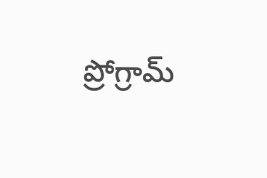ప్రోగ్రామ్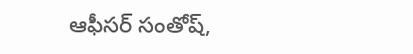ఆఫీసర్ సంతోష్,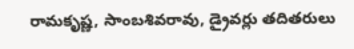రామకృష్ణ, సాంబశివరావు, డ్రైవర్లు తదితరులు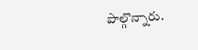పాల్గొన్నారు.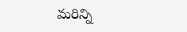మరిన్ని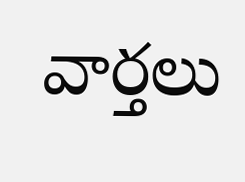వార్తలు